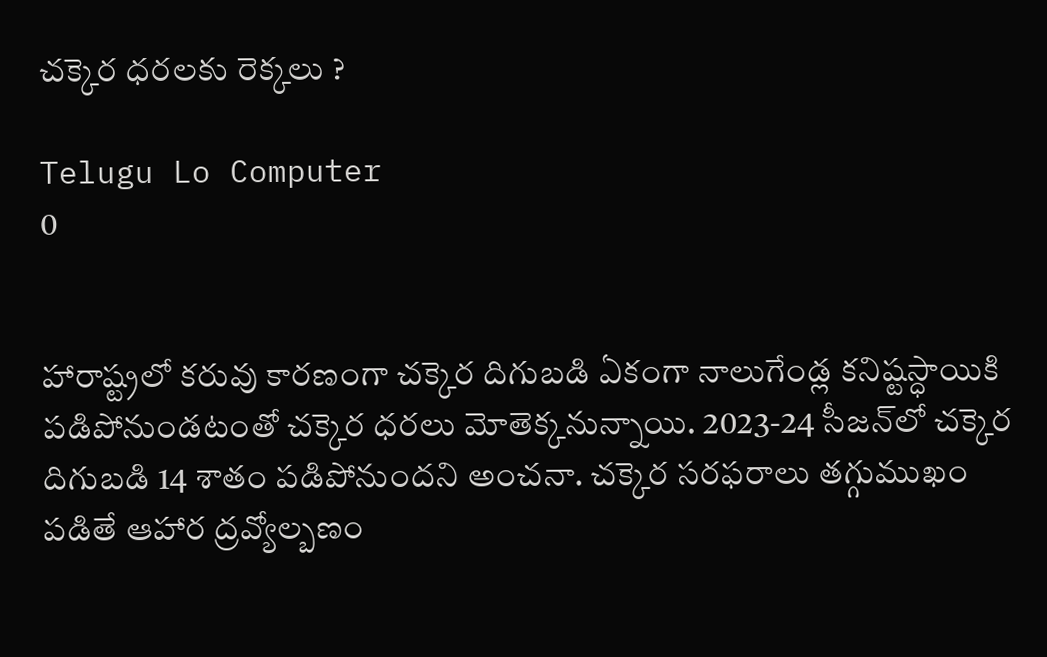చక్కెర ధరలకు రెక్కలు ?

Telugu Lo Computer
0


హారాష్ట్రలో కరువు కారణంగా చక్కెర దిగుబడి ఏకంగా నాలుగేండ్ల కనిష్టస్ధాయికి పడిపోనుండటంతో చక్కెర ధరలు మోతెక్కనున్నాయి. 2023-24 సీజన్‌లో చక్కెర దిగుబడి 14 శాతం పడిపోనుందని అంచనా. చక్కెర సరఫరాలు తగ్గుముఖం పడితే ఆహార ద్రవ్యోల్బణం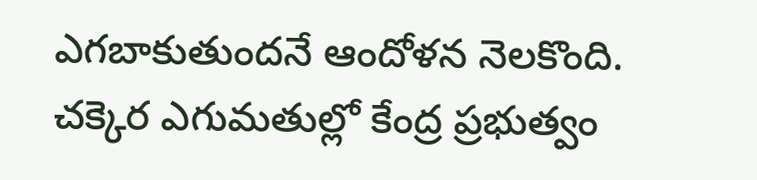ఎగబాకుతుందనే ఆందోళన నెలకొంది. చక్కెర ఎగుమతుల్లో కేంద్ర ప్రభుత్వం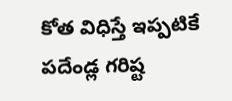కోత విధిస్తే ఇప్పటికే పదేండ్ల గరిష్ట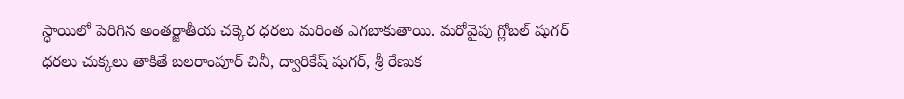స్ధాయిలో పెరిగిన అంతర్జాతీయ చక్కెర ధరలు మరింత ఎగబాకుతాయి. మరోవైపు గ్లోబల్ షుగర్ ధరలు చుక్కలు తాకితే బలరాంపూర్ చినీ, ద్వారికేష్ షుగర్‌, శ్రీ రేణుక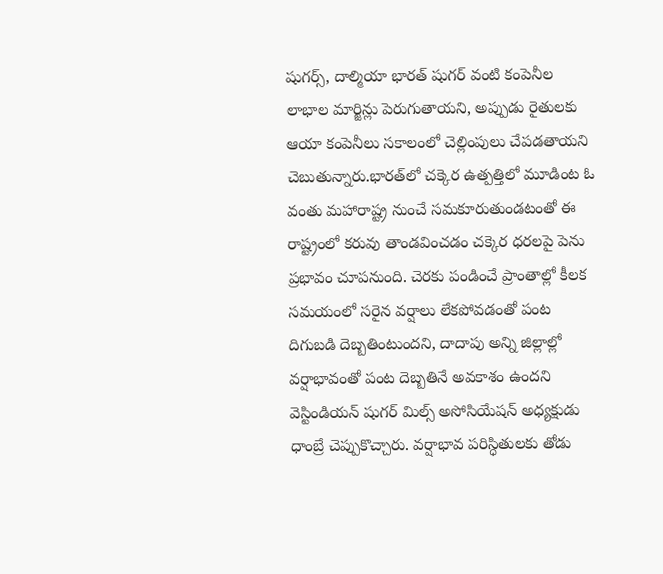షుగర్స్‌, దాల్మియా భారత్ షుగర్ వంటి కంపెనీల లాభాల మార్జిన్లు పెరుగుతాయని, అప్పుడు రైతులకు ఆయా కంపెనీలు సకాలంలో చెల్లింపులు చేపడతాయని చెబుతున్నారు.భారత్‌లో చక్కెర ఉత్పత్తిలో మూడింట ఓ వంతు మహారాష్ట్ర నుంచే సమకూరుతుండటంతో ఈ రాష్ట్రంలో కరువు తాండవించడం చక్కెర ధరలపై పెను ప్రభావం చూపనుంది. చెరకు పండించే ప్రాంతాల్లో కీలక సమయంలో సరైన వర్షాలు లేకపోవడంతో పంట దిగుబడి దెబ్బతింటుందని, దాదాపు అన్ని జిల్లాల్లో వర్షాభావంతో పంట దెబ్బతినే అవకాశం ఉందని వెస్టిండియన్ షుగర్ మిల్స్ అసోసియేషన్ అధ్యక్షుడు ధాంబ్రే చెప్పుకొచ్చారు. వర్షాభావ పరిస్ధితులకు తోడు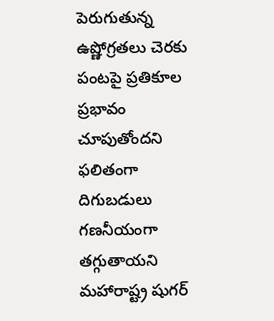పెరుగుతున్న ఉష్ణోగ్రతలు చెరకు పంటపై ప్రతికూల ప్రభావం చూపుతోందని ఫలితంగా దిగుబడులు గణనీయంగా తగ్గుతాయని మహారాష్ట్ర షుగర్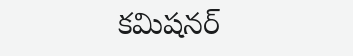కమిషనర్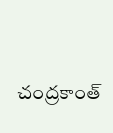చంద్రకాంత్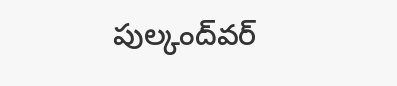పుల్కంద్‌వర్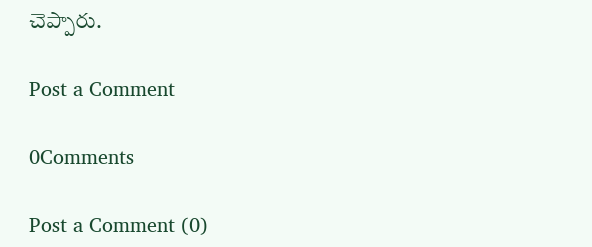చెప్పారు.

Post a Comment

0Comments

Post a Comment (0)